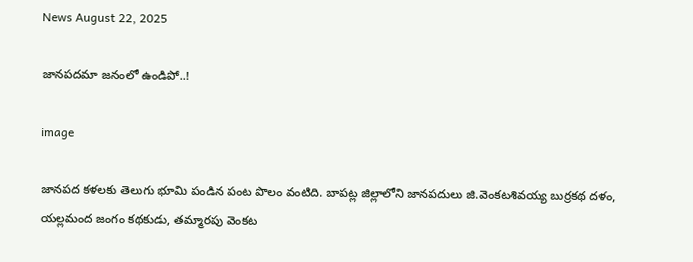News August 22, 2025

జానపదమా జనంలో ఉండిపో..!

image

జానపద కళలకు తెలుగు భూమి పండిన పంట పొలం వంటిది. బాపట్ల జిల్లాలోని జానపదులు జి.వెంకటశివయ్య బుర్రకథ దళం, యల్లమంద జంగం కథకుడు, తమ్మారపు వెంకట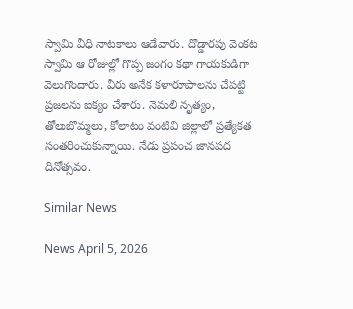స్వామి వీధి నాటకాలు ఆడేవారు. దొడ్డారపు వెంకట స్వామి ఆ రోజుల్లో గొప్ప జంగం కథా గాయకుడిగా వెలుగొందారు. వీరు అనేక కళారూపాలను చేపట్టి ప్రజలను ఐక్యం చేశారు. నెమలి నృత్యం, తోలుబొమ్మలు, కోలాటం వంటివి జిల్లాలో ప్రత్యేకత సంతరించుకున్నాయి. నేడు ప్రపంచ జానపద దినోత్సవం.

Similar News

News April 5, 2026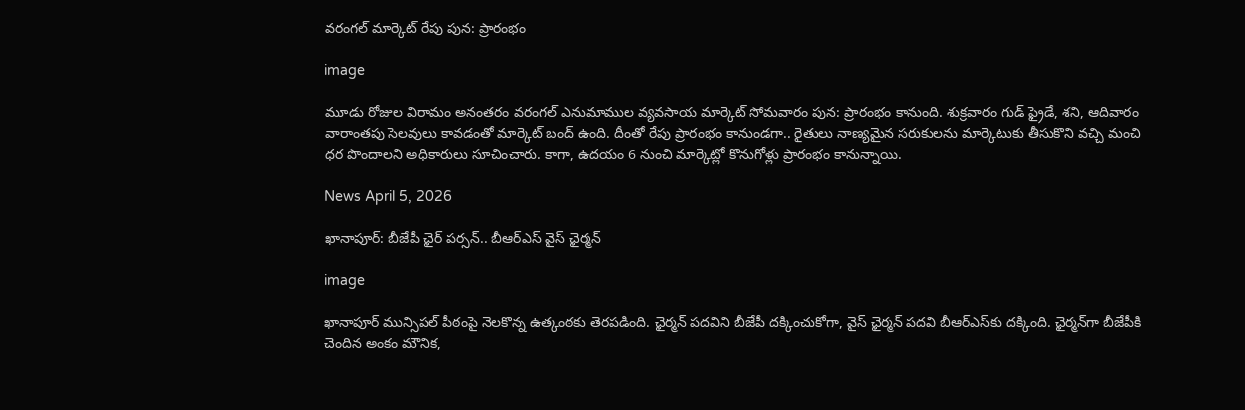వరంగల్ మార్కెట్ రేపు పున: ప్రారంభం

image

మూడు రోజుల విరామం అనంతరం వరంగల్ ఎనుమాముల వ్యవసాయ మార్కెట్ సోమవారం పున: ప్రారంభం కానుంది. శుక్రవారం గుడ్ ఫ్రైడే, శని, ఆదివారం వారాంతపు సెలవులు కావడంతో మార్కెట్ బంద్ ఉంది. దీంతో రేపు ప్రారంభం కానుండగా.. రైతులు నాణ్యమైన సరుకులను మార్కెటుకు తీసుకొని వచ్చి మంచి ధర పొందాలని అధికారులు సూచించారు. కాగా, ఉదయం 6 నుంచి మార్కెట్లో కొనుగోళ్లు ప్రారంభం కానున్నాయి.

News April 5, 2026

ఖానాపూర్: బీజేపీ ఛైర్‌ పర్సన్‌.. బీఆర్ఎస్ వైస్ ఛైర్మన్

image

ఖానాపూర్ మున్సిపల్ పీఠంపై నెలకొన్న ఉత్కంఠకు తెరపడింది. ఛైర్మన్ పదవిని బీజేపీ దక్కించుకోగా, వైస్ ఛైర్మన్ పదవి బీఆర్ఎస్‌కు దక్కింది. ఛైర్మన్‌గా బీజేపీకి చెందిన అంకం మౌనిక,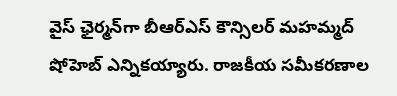వైస్ ఛైర్మన్‌గా బీఆర్ఎస్ కౌన్సిలర్ మహమ్మద్ షోహెబ్ ఎన్నికయ్యారు. రాజకీయ సమీకరణాల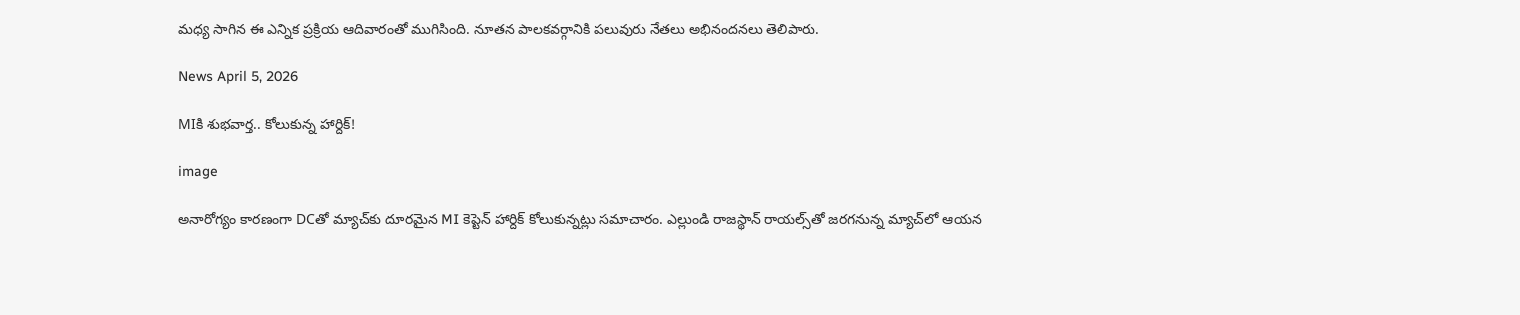మధ్య సాగిన ఈ ఎన్నిక ప్రక్రియ ఆదివారంతో ముగిసింది. నూతన పాలకవర్గానికి పలువురు నేతలు అభినందనలు తెలిపారు.

News April 5, 2026

MIకి శుభవార్త.. కోలుకున్న హార్దిక్!

image

అనారోగ్యం కారణంగా DCతో మ్యాచ్‌కు దూరమైన MI కెప్టెన్ హార్దిక్ కోలుకున్నట్లు సమాచారం. ఎల్లుండి రాజస్థాన్ రాయల్స్‌తో జరగనున్న మ్యాచ్‌లో ఆయన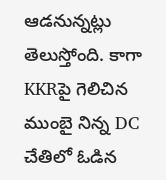ఆడనున్నట్లు తెలుస్తోంది. కాగా KKRపై గెలిచిన ముంబై నిన్న DC చేతిలో ఓడిన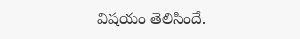విషయం తెలిసిందే.